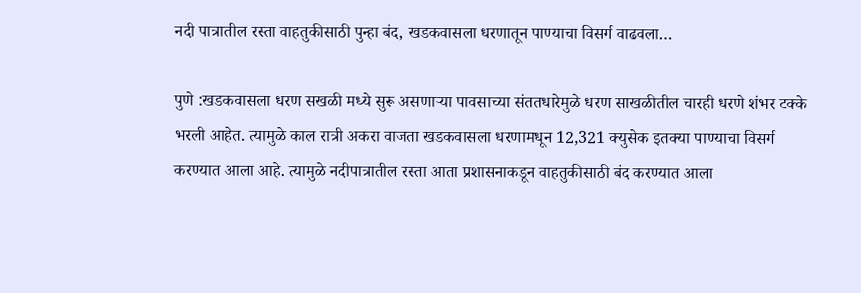नदी पात्रातील रस्ता वाहतुकीसाठी पुन्हा बंद, खडकवासला धरणातून पाण्याचा विसर्ग वाढवला…

पुणे :खडकवासला धरण सखळी मध्ये सुरू असणाऱ्या पावसाच्या संततधारेमुळे धरण साखळीतील चारही धरणे शंभर टक्के भरली आहेत. त्यामुळे काल रात्री अकरा वाजता खडकवासला धरणामधून 12,321 क्युसेक इतक्या पाण्याचा विसर्ग करण्यात आला आहे. त्यामुळे नदीपात्रातील रस्ता आता प्रशासनाकडून वाहतुकीसाठी बंद करण्यात आला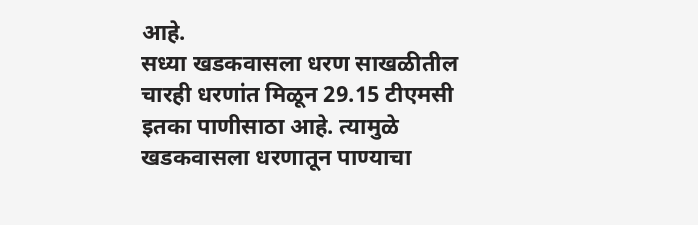आहे.
सध्या खडकवासला धरण साखळीतील चारही धरणांत मिळून 29.15 टीएमसी इतका पाणीसाठा आहे. त्यामुळे खडकवासला धरणातून पाण्याचा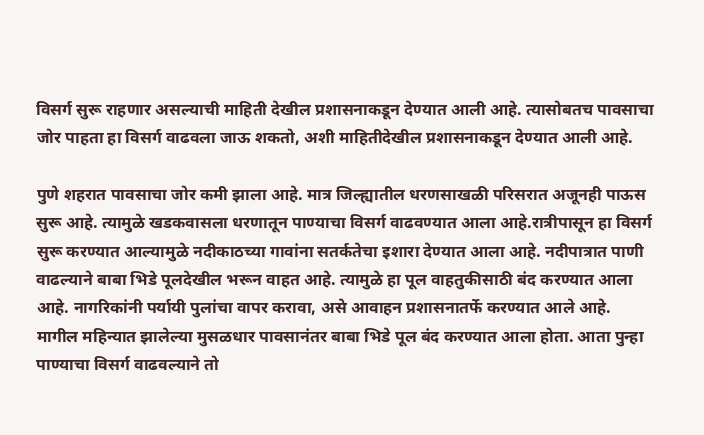विसर्ग सुरू राहणार असल्याची माहिती देखील प्रशासनाकडून देण्यात आली आहे. त्यासोबतच पावसाचा जोर पाहता हा विसर्ग वाढवला जाऊ शकतो, अशी माहितीदेखील प्रशासनाकडून देण्यात आली आहे.

पुणे शहरात पावसाचा जोर कमी झाला आहे. मात्र जिल्ह्यातील धरणसाखळी परिसरात अजूनही पाऊस सुरू आहे. त्यामुळे खडकवासला धरणातून पाण्याचा विसर्ग वाढवण्यात आला आहे.रात्रीपासून हा विसर्ग सुरू करण्यात आल्यामुळे नदीकाठच्या गावांना सतर्कतेचा इशारा देण्यात आला आहे. नदीपात्रात पाणी वाढल्याने बाबा भिडे पूलदेखील भरून वाहत आहे. त्यामुळे हा पूल वाहतुकीसाठी बंद करण्यात आला आहे. नागरिकांनी पर्यायी पुलांचा वापर करावा, असे आवाहन प्रशासनातर्फे करण्यात आले आहे.
मागील महिन्यात झालेल्या मुसळधार पावसानंतर बाबा भिडे पूल बंद करण्यात आला होता. आता पुन्हा पाण्याचा विसर्ग वाढवल्याने तो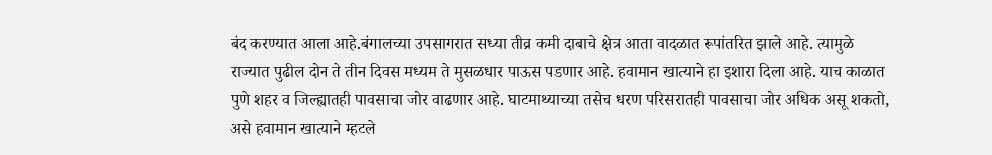बंद करण्यात आला आहे.बंगालच्या उपसागरात सध्या तीव्र कमी दाबाचे क्षेत्र आता वादळात रूपांतरित झाले आहे. त्यामुळे राज्यात पुढील दोन ते तीन दिवस मध्यम ते मुसळधार पाऊस पडणार आहे. हवामान खात्याने हा इशारा दिला आहे. याच काळात पुणे शहर व जिल्ह्यातही पावसाचा जोर वाढणार आहे. घाटमाथ्याच्या तसेच धरण परिसरातही पावसाचा जोर अधिक असू शकतो, असे हवामान खात्याने म्हटले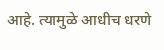आहे. त्यामुळे आधीच धरणे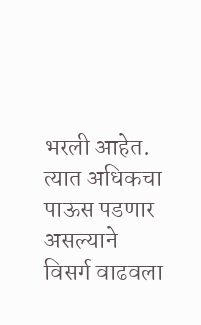भरली आहेत. त्यात अधिकचा पाऊस पडणार असल्याने विसर्ग वाढवला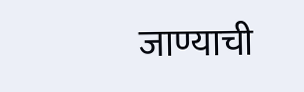जाण्याची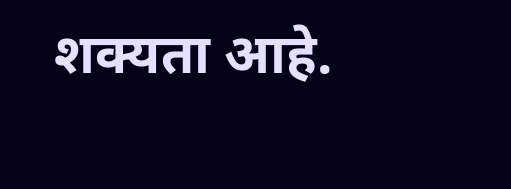शक्यता आहे.